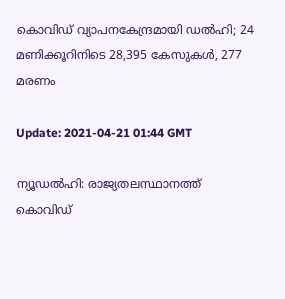കൊവിഡ് വ്യാപനകേന്ദ്രമായി ഡല്‍ഹി; 24 മണിക്കൂറിനിടെ 28,395 കേസുകള്‍, 277 മരണം

Update: 2021-04-21 01:44 GMT

ന്യൂഡല്‍ഹി: രാജ്യതലസ്ഥാനത്ത് കൊവിഡ്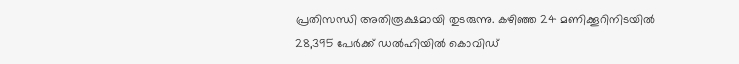പ്രതിസന്ധി അതിരൂക്ഷമായി തുടരുന്നു. കഴിഞ്ഞ 24 മണിക്കൂറിനിടയില്‍ 28,395 പേര്‍ക്ക് ഡല്‍ഹിയില്‍ കൊവിഡ്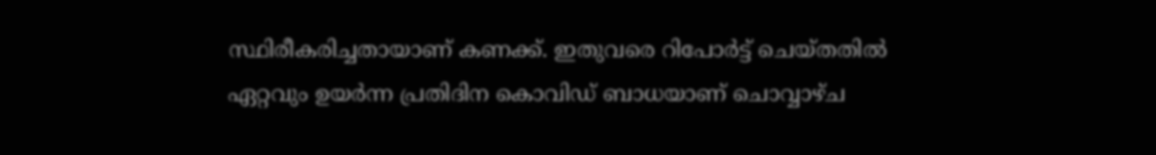സ്ഥിരീകരിച്ചതായാണ് കണക്ക്. ഇതുവരെ റിപോര്‍ട്ട് ചെയ്തതില്‍ ഏറ്റവും ഉയര്‍ന്ന പ്രതിദിന കൊവിഡ് ബാധയാണ് ചൊവ്വാഴ്ച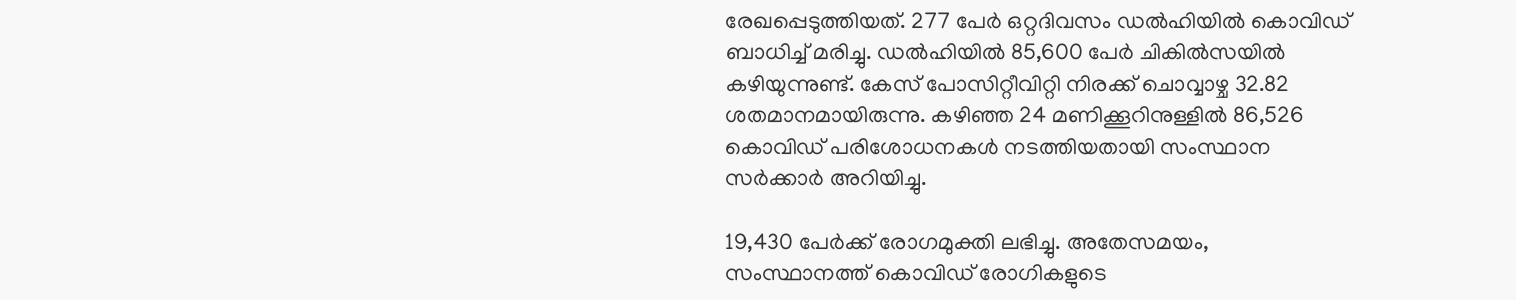രേഖപ്പെടുത്തിയത്. 277 പേര്‍ ഒറ്റദിവസം ഡല്‍ഹിയില്‍ കൊവിഡ് ബാധിച്ച് മരിച്ചു. ഡല്‍ഹിയില്‍ 85,600 പേര്‍ ചികില്‍സയില്‍ കഴിയുന്നുണ്ട്. കേസ് പോസിറ്റീവിറ്റി നിരക്ക് ചൊവ്വാഴ്ച 32.82 ശതമാനമായിരുന്നു. കഴിഞ്ഞ 24 മണിക്കൂറിനുള്ളില്‍ 86,526 കൊവിഡ് പരിശോധനകള്‍ നടത്തിയതായി സംസ്ഥാന സര്‍ക്കാര്‍ അറിയിച്ചു.

19,430 പേര്‍ക്ക് രോഗമുക്തി ലഭിച്ചു. അതേസമയം, സംസ്ഥാനത്ത് കൊവിഡ് രോഗികളുടെ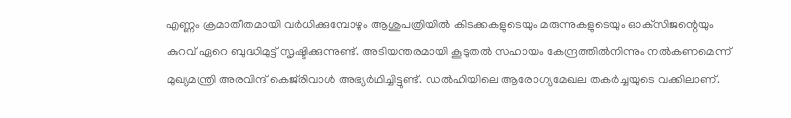എണ്ണം ക്രമാതീതമായി വര്‍ധിക്കുമ്പോഴും ആശുപത്രിയില്‍ കിടക്കകളുടെയും മരുന്നുകളുടെയും ഓക്‌സിജന്റെയും കുറവ് ഏറെ ബുദ്ധിമുട്ട് സൃഷ്ടിക്കുന്നുണ്ട്. അടിയന്തരമായി കൂടുതല്‍ സഹായം കേന്ദ്രത്തില്‍നിന്നും നല്‍കണമെന്ന് മുഖ്യമന്ത്രി അരവിന്ദ് കെജ്‌രിവാള്‍ അഭ്യര്‍ഥിച്ചിട്ടുണ്ട്. ഡല്‍ഹിയിലെ ആരോഗ്യമേഖല തകര്‍ച്ചയുടെ വക്കിലാണ്.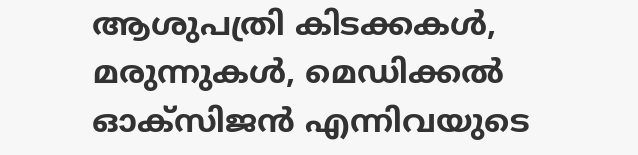ആശുപത്രി കിടക്കകള്‍, മരുന്നുകള്‍, മെഡിക്കല്‍ ഓക്‌സിജന്‍ എന്നിവയുടെ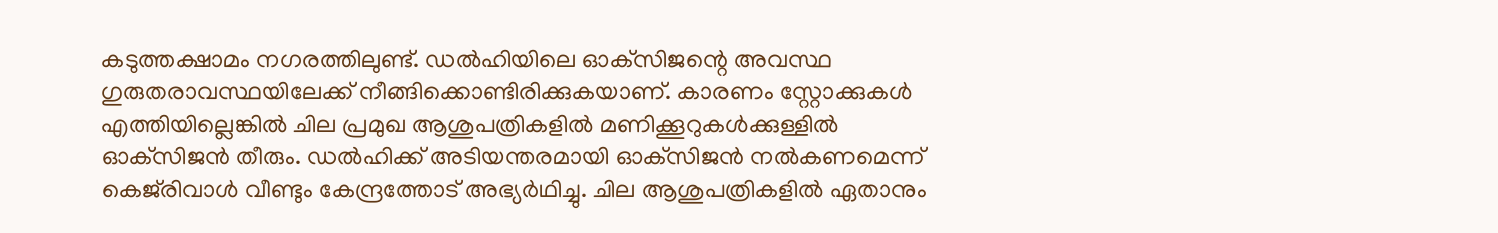കടുത്തക്ഷാമം നഗരത്തിലുണ്ട്. ഡല്‍ഹിയിലെ ഓക്‌സിജന്റെ അവസ്ഥ ഗുരുതരാവസ്ഥയിലേക്ക് നീങ്ങിക്കൊണ്ടിരിക്കുകയാണ്. കാരണം സ്റ്റോക്കുകള്‍ എത്തിയില്ലെങ്കില്‍ ചില പ്രമുഖ ആശുപത്രികളില്‍ മണിക്കൂറുകള്‍ക്കുള്ളില്‍ ഓക്‌സിജന്‍ തീരും. ഡല്‍ഹിക്ക് അടിയന്തരമായി ഓക്‌സിജന്‍ നല്‍കണമെന്ന് കെജ്‌രിവാള്‍ വീണ്ടും കേന്ദ്രത്തോട് അഭ്യര്‍ഥിച്ചു. ചില ആശുപത്രികളില്‍ ഏതാനും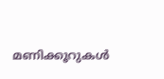മണിക്കൂറുകള്‍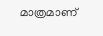മാത്രമാണ്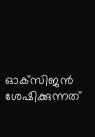ഓക്‌സിജന്‍ ശേഷിക്കുന്നത്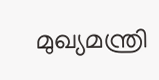മുഖ്യമന്ത്രി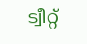ട്വീറ്റ്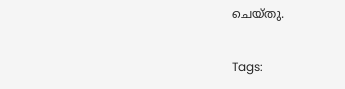ചെയ്തു.

Tags: